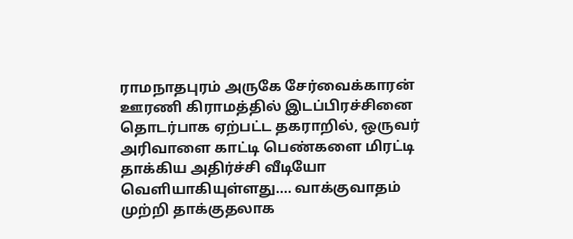ராமநாதபுரம் அருகே சேர்வைக்காரன் ஊரணி கிராமத்தில் இடப்பிரச்சினை தொடர்பாக ஏற்பட்ட தகராறில், ஒருவர் அரிவாளை காட்டி பெண்களை மிரட்டி தாக்கிய அதிர்ச்சி வீடியோ வெளியாகியுள்ளது.... வாக்குவாதம் முற்றி தாக்குதலாக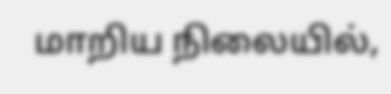மாறிய நிலையில்,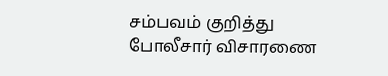சம்பவம் குறித்து போலீசார் விசாரணை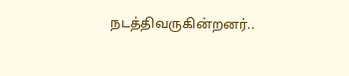நடத்திவருகின்றனர்..